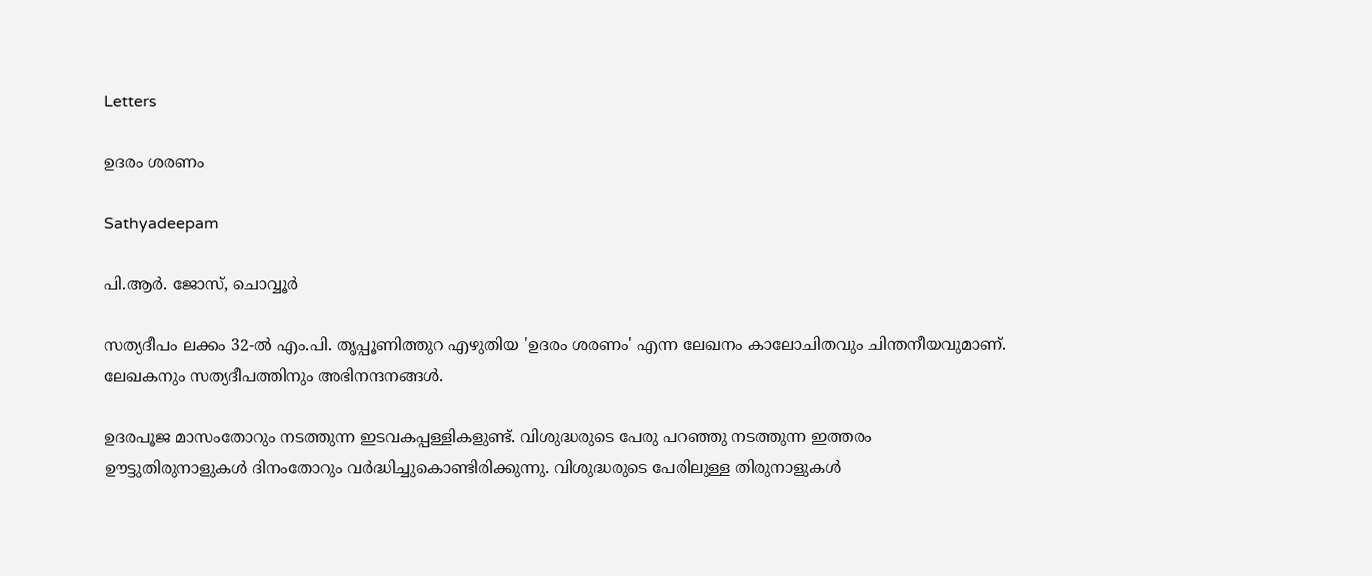Letters

ഉദരം ശരണം

Sathyadeepam

പി.ആര്‍. ജോസ്, ചൊവ്വൂര്‍

സത്യദീപം ലക്കം 32-ല്‍ എം.പി. തൃപ്പൂണിത്തുറ എഴുതിയ 'ഉദരം ശരണം' എന്ന ലേഖനം കാലോചിതവും ചിന്തനീയവുമാണ്. ലേഖകനും സത്യദീപത്തിനും അഭിനന്ദനങ്ങള്‍.

ഉദരപൂജ മാസംതോറും നടത്തുന്ന ഇടവകപ്പള്ളികളുണ്ട്. വിശുദ്ധരുടെ പേരു പറഞ്ഞു നടത്തുന്ന ഇത്തരം ഊട്ടുതിരുനാളുകള്‍ ദിനംതോറും വര്‍ദ്ധിച്ചുകൊണ്ടിരിക്കുന്നു. വിശുദ്ധരുടെ പേരിലുള്ള തിരുനാളുകള്‍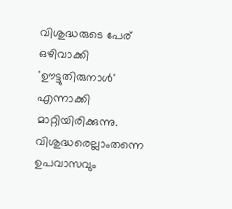വിശുദ്ധരുടെ പേര് ഒഴിവാക്കി 'ഊട്ടുതിരുനാള്‍' എന്നാക്കി മാറ്റിയിരിക്കുന്നു. വിശുദ്ധരെല്ലാംതന്നെ ഉപവാസവും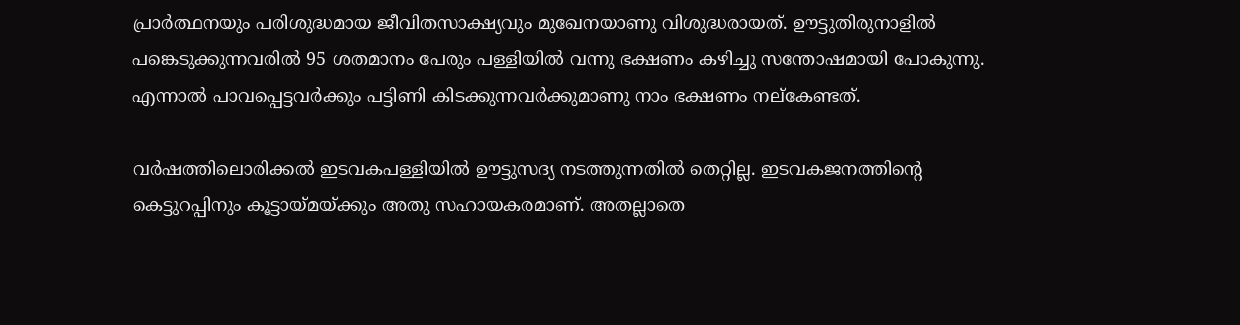പ്രാര്‍ത്ഥനയും പരിശുദ്ധമായ ജീവിതസാക്ഷ്യവും മുഖേനയാണു വിശുദ്ധരായത്. ഊട്ടുതിരുനാളില്‍ പങ്കെടുക്കുന്നവരില്‍ 95 ശതമാനം പേരും പള്ളിയില്‍ വന്നു ഭക്ഷണം കഴിച്ചു സന്തോഷമായി പോകുന്നു. എന്നാല്‍ പാവപ്പെട്ടവര്‍ക്കും പട്ടിണി കിടക്കുന്നവര്‍ക്കുമാണു നാം ഭക്ഷണം നല്കേണ്ടത്.

വര്‍ഷത്തിലൊരിക്കല്‍ ഇടവകപള്ളിയില്‍ ഊട്ടുസദ്യ നടത്തുന്നതില്‍ തെറ്റില്ല. ഇടവകജനത്തിന്‍റെ കെട്ടുറപ്പിനും കൂട്ടായ്മയ്ക്കും അതു സഹായകരമാണ്. അതല്ലാതെ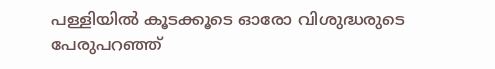പള്ളിയില്‍ കൂടക്കൂടെ ഓരോ വിശുദ്ധരുടെ പേരുപറഞ്ഞ്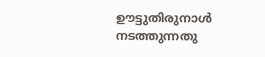ഊട്ടുതിരുനാള്‍ നടത്തുന്നതു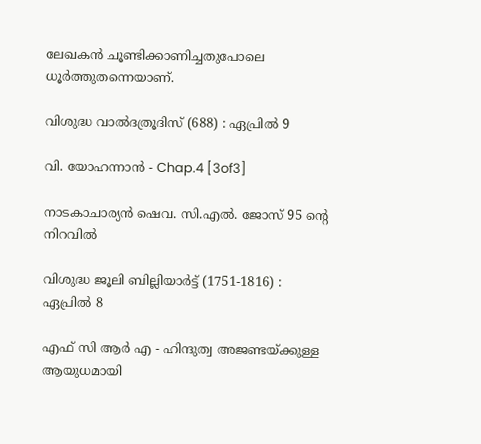ലേഖകന്‍ ചൂണ്ടിക്കാണിച്ചതുപോലെ ധൂര്‍ത്തുതന്നെയാണ്.

വിശുദ്ധ വാല്‍ദത്രൂദിസ് (688) : ഏപ്രില്‍ 9

വി. യോഹന്നാൻ - Chap.4 [3of3]

നാടകാചാര്യന്‍ ഷെവ. സി.എല്‍. ജോസ് 95 ന്റെ നിറവില്‍

വിശുദ്ധ ജൂലി ബില്ലിയാര്‍ട്ട് (1751-1816) : ഏപ്രില്‍ 8

എഫ് സി ആർ എ - ഹിന്ദുത്വ അജണ്ടയ്ക്കുള്ള ആയുധമായി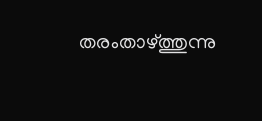തരംതാഴ്ത്തുന്നു